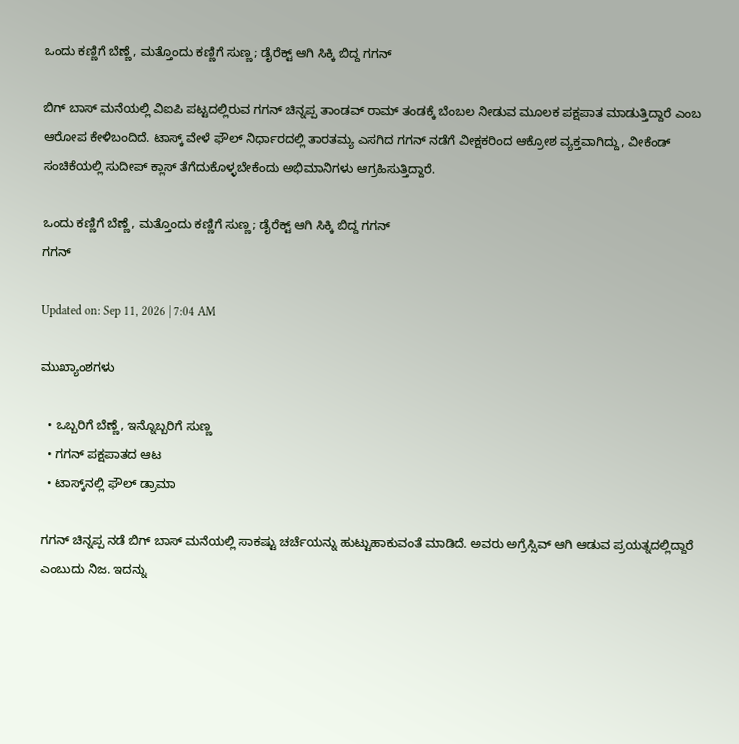ಒಂದು ಕಣ್ಣಿಗೆ ಬೆಣ್ಣೆ, ಮತ್ತೊಂದು ಕಣ್ಣಿಗೆ ಸುಣ್ಣ; ಡೈರೆಕ್ಟ್ ಆಗಿ ಸಿಕ್ಕಿ ಬಿದ್ದ ಗಗನ್

ಬಿಗ್ ಬಾಸ್ ಮನೆಯಲ್ಲಿ ವಿಐಪಿ ಪಟ್ಟದಲ್ಲಿರುವ ಗಗನ್ ಚಿನ್ನಪ್ಪ ತಾಂಡವ್ ರಾಮ್ ತಂಡಕ್ಕೆ ಬೆಂಬಲ ನೀಡುವ ಮೂಲಕ ಪಕ್ಷಪಾತ ಮಾಡುತ್ತಿದ್ದಾರೆ ಎಂಬ ಆರೋಪ ಕೇಳಿಬಂದಿದೆ. ಟಾಸ್ಕ್ ವೇಳೆ ಫೌಲ್ ನಿರ್ಧಾರದಲ್ಲಿ ತಾರತಮ್ಯ ಎಸಗಿದ ಗಗನ್ ನಡೆಗೆ ವೀಕ್ಷಕರಿಂದ ಆಕ್ರೋಶ ವ್ಯಕ್ತವಾಗಿದ್ದು, ವೀಕೆಂಡ್ ಸಂಚಿಕೆಯಲ್ಲಿ ಸುದೀಪ್ ಕ್ಲಾಸ್ ತೆಗೆದುಕೊಳ್ಳಬೇಕೆಂದು ಅಭಿಮಾನಿಗಳು ಆಗ್ರಹಿಸುತ್ತಿದ್ದಾರೆ.

ಒಂದು ಕಣ್ಣಿಗೆ ಬೆಣ್ಣೆ, ಮತ್ತೊಂದು ಕಣ್ಣಿಗೆ ಸುಣ್ಣ; ಡೈರೆಕ್ಟ್ ಆಗಿ ಸಿಕ್ಕಿ ಬಿದ್ದ ಗಗನ್
ಗಗನ್

Updated on: Sep 11, 2026 | 7:04 AM

ಮುಖ್ಯಾಂಶಗಳು

  • ಒಬ್ಬರಿಗೆ ಬೆಣ್ಣೆ, ಇನ್ನೊಬ್ಬರಿಗೆ ಸುಣ್ಣ
  • ಗಗನ್ ಪಕ್ಷಪಾತದ ಆಟ
  • ಟಾಸ್ಕ್‌ನಲ್ಲಿ ಫೌಲ್ ಡ್ರಾಮಾ

ಗಗನ್ ಚಿನ್ನಪ್ಪ ನಡೆ ಬಿಗ್ ಬಾಸ್ ಮನೆಯಲ್ಲಿ ಸಾಕಷ್ಟು ಚರ್ಚೆಯನ್ನು ಹುಟ್ಟುಹಾಕುವಂತೆ ಮಾಡಿದೆ. ಅವರು ಅಗ್ರೆಸ್ಸಿವ್ ಆಗಿ ಆಡುವ ಪ್ರಯತ್ನದಲ್ಲಿದ್ದಾರೆ ಎಂಬುದು ನಿಜ. ಇದನ್ನು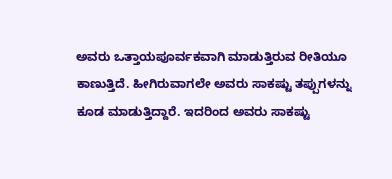ಅವರು ಒತ್ತಾಯಪೂರ್ವಕವಾಗಿ ಮಾಡುತ್ತಿರುವ ರೀತಿಯೂ ಕಾಣುತ್ತಿದೆ. ಹೀಗಿರುವಾಗಲೇ ಅವರು ಸಾಕಷ್ಟು ತಪ್ಪುಗಳನ್ನು ಕೂಡ ಮಾಡುತ್ತಿದ್ದಾರೆ. ಇದರಿಂದ ಅವರು ಸಾಕಷ್ಟು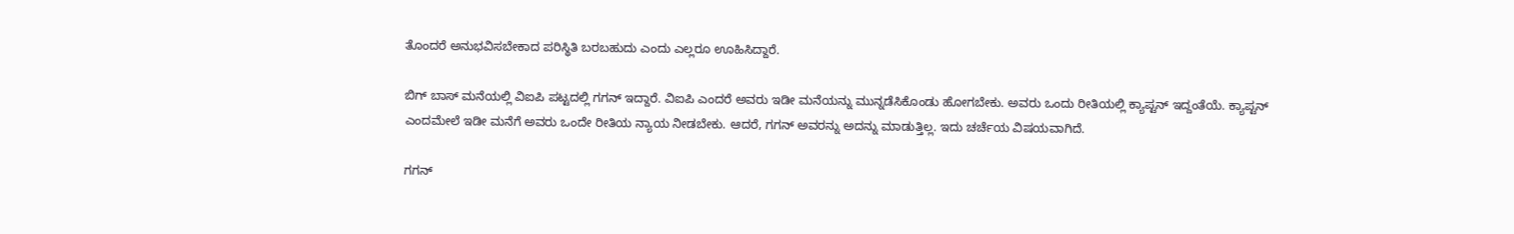ತೊಂದರೆ ಅನುಭವಿಸಬೇಕಾದ ಪರಿಸ್ಥಿತಿ ಬರಬಹುದು ಎಂದು ಎಲ್ಲರೂ ಊಹಿಸಿದ್ದಾರೆ.

ಬಿಗ್ ಬಾಸ್ ಮನೆಯಲ್ಲಿ ವಿಐಪಿ ಪಟ್ಟದಲ್ಲಿ ಗಗನ್ ಇದ್ದಾರೆ. ವಿಐಪಿ ಎಂದರೆ ಅವರು ಇಡೀ ಮನೆಯನ್ನು ಮುನ್ನಡೆಸಿಕೊಂಡು ಹೋಗಬೇಕು. ಅವರು ಒಂದು ರೀತಿಯಲ್ಲಿ ಕ್ಯಾಪ್ಟನ್ ಇದ್ದಂತೆಯೆ. ಕ್ಯಾಪ್ಟನ್ ಎಂದಮೇಲೆ ಇಡೀ ಮನೆಗೆ ಅವರು ಒಂದೇ ರೀತಿಯ ನ್ಯಾಯ ನೀಡಬೇಕು. ಆದರೆ, ಗಗನ್ ಅವರನ್ನು ಅದನ್ನು ಮಾಡುತ್ತಿಲ್ಲ. ಇದು ಚರ್ಚೆಯ ವಿಷಯವಾಗಿದೆ.

ಗಗನ್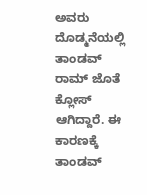ಅವರು ದೊಡ್ಮನೆಯಲ್ಲಿ ತಾಂಡವ್ ರಾಮ್ ಜೊತೆ ಕ್ಲೋಸ್ ಆಗಿದ್ದಾರೆ. ಈ ಕಾರಣಕ್ಕೆ ತಾಂಡವ್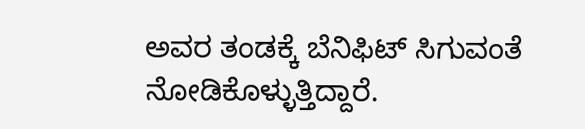ಅವರ ತಂಡಕ್ಕೆ ಬೆನಿಫಿಟ್ ಸಿಗುವಂತೆ ನೋಡಿಕೊಳ್ಳುತ್ತಿದ್ದಾರೆ.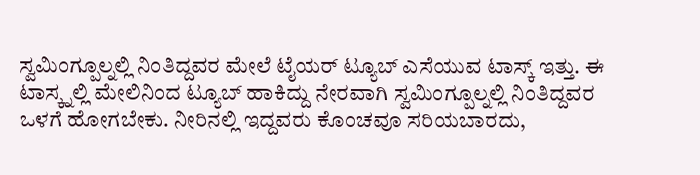ಸ್ವಮಿಂಗ್ಪೂಲ್ನಲ್ಲಿ ನಿಂತಿದ್ದವರ ಮೇಲೆ ಟೈಯರ್ ಟ್ಯೂಬ್ ಎಸೆಯುವ ಟಾಸ್ಕ್ ಇತ್ತು. ಈ ಟಾಸ್ಕ್ನಲ್ಲಿ ಮೇಲಿನಿಂದ ಟ್ಯೂಬ್ ಹಾಕಿದ್ದು ನೇರವಾಗಿ ಸ್ವಮಿಂಗ್ಪೂಲ್ನಲ್ಲಿ ನಿಂತಿದ್ದವರ ಒಳಗೆ ಹೋಗಬೇಕು. ನೀರಿನಲ್ಲಿ ಇದ್ದವರು ಕೊಂಚವೂ ಸರಿಯಬಾರದು,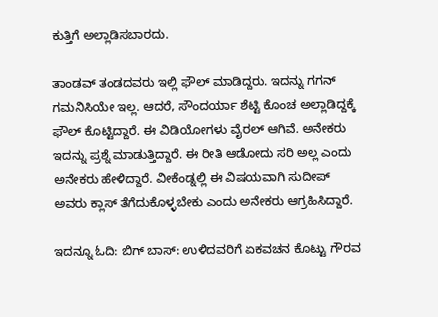ಕುತ್ತಿಗೆ ಅಲ್ಲಾಡಿಸಬಾರದು.

ತಾಂಡವ್ ತಂಡದವರು ಇಲ್ಲಿ ಫೌಲ್ ಮಾಡಿದ್ದರು. ಇದನ್ನು ಗಗನ್ ಗಮನಿಸಿಯೇ ಇಲ್ಲ. ಆದರೆ, ಸೌಂದರ್ಯಾ ಶೆಟ್ಟಿ ಕೊಂಚ ಅಲ್ಲಾಡಿದ್ದಕ್ಕೆ ಫೌಲ್ ಕೊಟ್ಟಿದ್ದಾರೆ. ಈ ವಿಡಿಯೋಗಳು ವೈರಲ್ ಆಗಿವೆ. ಅನೇಕರು ಇದನ್ನು ಪ್ರಶ್ನೆ ಮಾಡುತ್ತಿದ್ದಾರೆ. ಈ ರೀತಿ ಆಡೋದು ಸರಿ ಅಲ್ಲ ಎಂದು ಅನೇಕರು ಹೇಳಿದ್ದಾರೆ. ವೀಕೆಂಡ್ನಲ್ಲಿ ಈ ವಿಷಯವಾಗಿ ಸುದೀಪ್ ಅವರು ಕ್ಲಾಸ್ ತೆಗೆದುಕೊಳ್ಳಬೇಕು ಎಂದು ಅನೇಕರು ಆಗ್ರಹಿಸಿದ್ದಾರೆ.

ಇದನ್ನೂ ಓದಿ: ಬಿಗ್ ಬಾಸ್: ಉಳಿದವರಿಗೆ ಏಕವಚನ ಕೊಟ್ಟು ಗೌರವ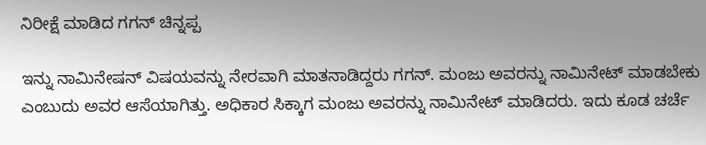ನಿರೀಕ್ಷೆ ಮಾಡಿದ ಗಗನ್ ಚಿನ್ನಪ್ಪ

ಇನ್ನು ನಾಮಿನೇಷನ್ ವಿಷಯವನ್ನು ನೇರವಾಗಿ ಮಾತನಾಡಿದ್ದರು ಗಗನ್. ಮಂಜು ಅವರನ್ನು ನಾಮಿನೇಟ್ ಮಾಡಬೇಕು ಎಂಬುದು ಅವರ ಆಸೆಯಾಗಿತ್ತು. ಅಧಿಕಾರ ಸಿಕ್ಕಾಗ ಮಂಜು ಅವರನ್ನು ನಾಮಿನೇಟ್ ಮಾಡಿದರು. ಇದು ಕೂಡ ಚರ್ಚೆ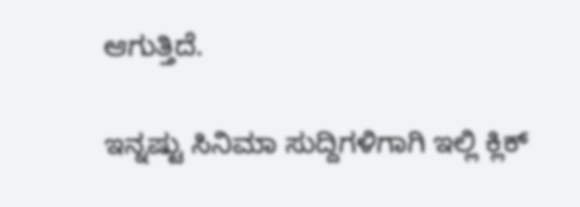ಆಗುತ್ತಿದೆ.

ಇನ್ನಷ್ಟು ಸಿನಿಮಾ ಸುದ್ದಿಗಳಿಗಾಗಿ ಇಲ್ಲಿ ಕ್ಲಿಕ್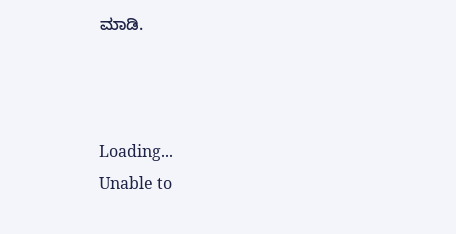ಮಾಡಿ.



Loading...
Unable to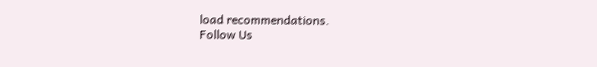load recommendations.
Follow Us